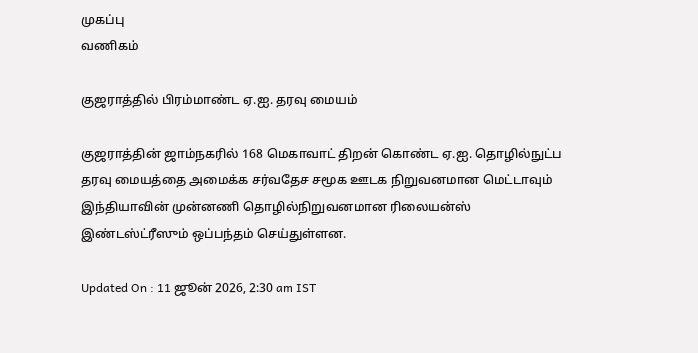முகப்பு
வணிகம்

குஜராத்தில் பிரம்மாண்ட ஏ.ஐ. தரவு மையம்

குஜராத்தின் ஜாம்நகரில் 168 மெகாவாட் திறன் கொண்ட ஏ.ஐ. தொழில்நுட்ப தரவு மையத்தை அமைக்க சர்வதேச சமூக ஊடக நிறுவனமான மெட்டாவும் இந்தியாவின் முன்னணி தொழில்நிறுவனமான ரிலையன்ஸ் இண்டஸ்ட்ரீஸும் ஒப்பந்தம் செய்துள்ளன.

Updated On : 11 ஜூன் 2026, 2:30 am IST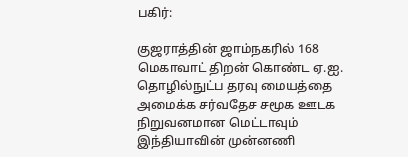பகிர்:

குஜராத்தின் ஜாம்நகரில் 168 மெகாவாட் திறன் கொண்ட ஏ.ஐ. தொழில்நுட்ப தரவு மையத்தை அமைக்க சர்வதேச சமூக ஊடக நிறுவனமான மெட்டாவும் இந்தியாவின் முன்னணி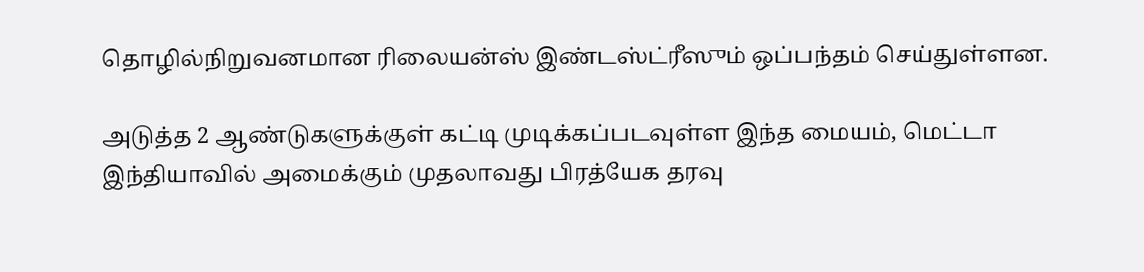தொழில்நிறுவனமான ரிலையன்ஸ் இண்டஸ்ட்ரீஸும் ஒப்பந்தம் செய்துள்ளன.

அடுத்த 2 ஆண்டுகளுக்குள் கட்டி முடிக்கப்படவுள்ள இந்த மையம், மெட்டா இந்தியாவில் அமைக்கும் முதலாவது பிரத்யேக தரவு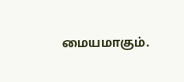மையமாகும்.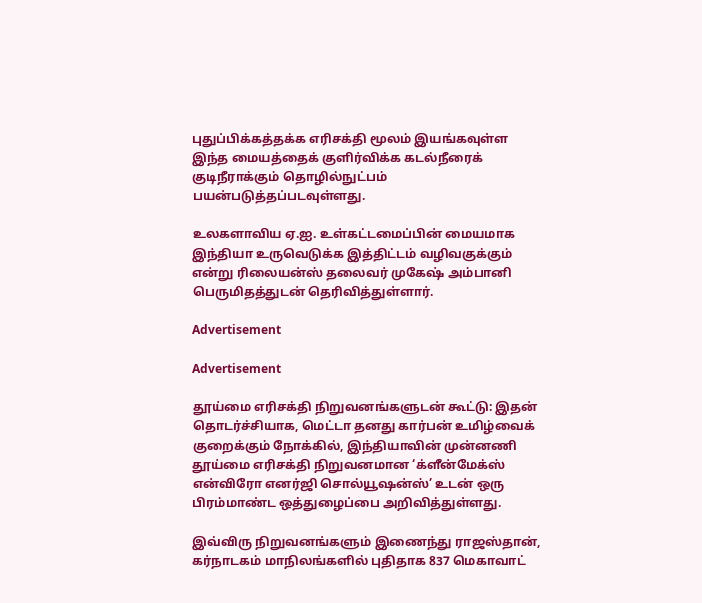புதுப்பிக்கத்தக்க எரிசக்தி மூலம் இயங்கவுள்ள இந்த மையத்தைக் குளிர்விக்க கடல்நீரைக் குடிநீராக்கும் தொழில்நுட்பம் பயன்படுத்தப்படவுள்ளது.

உலகளாவிய ஏ.ஐ. உள்கட்டமைப்பின் மையமாக இந்தியா உருவெடுக்க இத்திட்டம் வழிவகுக்கும் என்று ரிலையன்ஸ் தலைவர் முகேஷ் அம்பானி பெருமிதத்துடன் தெரிவித்துள்ளார்.

Advertisement

Advertisement

தூய்மை எரிசக்தி நிறுவனங்களுடன் கூட்டு: இதன் தொடர்ச்சியாக, மெட்டா தனது கார்பன் உமிழ்வைக் குறைக்கும் நோக்கில், இந்தியாவின் முன்னணி தூய்மை எரிசக்தி நிறுவனமான ‘க்ளீன்மேக்ஸ் என்விரோ எனர்ஜி சொல்யூஷன்ஸ்’ உடன் ஒரு பிரம்மாண்ட ஒத்துழைப்பை அறிவித்துள்ளது.

இவ்விரு நிறுவனங்களும் இணைந்து ராஜஸ்தான், கர்நாடகம் மாநிலங்களில் புதிதாக 837 மெகாவாட்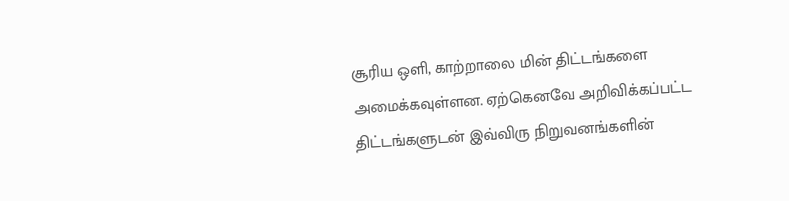சூரிய ஒளி, காற்றாலை மின் திட்டங்களை அமைக்கவுள்ளன. ஏற்கெனவே அறிவிக்கப்பட்ட திட்டங்களுடன் இவ்விரு நிறுவனங்களின்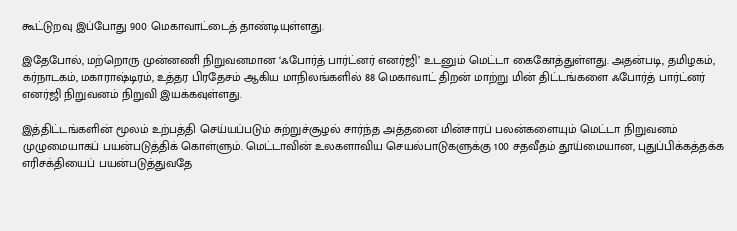கூட்டுறவு இப்போது 900 மெகாவாட்டைத் தாண்டியுள்ளது.

இதேபோல், மற்றொரு முன்னணி நிறுவனமான ‘ஃபோர்த் பார்ட்னர் எனர்ஜி’ உடனும் மெட்டா கைகோத்துள்ளது. அதன்படி, தமிழகம், கர்நாடகம், மகாராஷ்டிரம், உத்தர பிரதேசம் ஆகிய மாநிலங்களில் 88 மெகாவாட் திறன் மாற்று மின் திட்டங்களை ஃபோர்த் பார்ட்னர் எனர்ஜி நிறுவனம் நிறுவி இயக்கவுள்ளது.

இத்திட்டங்களின் மூலம் உற்பத்தி செய்யப்படும் சுற்றுச்சூழல் சார்ந்த அத்தனை மின்சாரப் பலன்களையும் மெட்டா நிறுவனம் முழுமையாகப் பயன்படுத்திக் கொள்ளும். மெட்டாவின் உலகளாவிய செயல்பாடுகளுக்கு 100 சதவீதம் தூய்மையான, புதுப்பிக்கத்தக்க எரிசக்தியைப் பயன்படுத்துவதே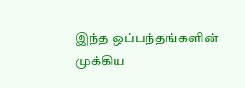இந்த ஒப்பந்தங்களின் முக்கிய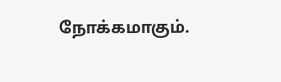நோக்கமாகும்.